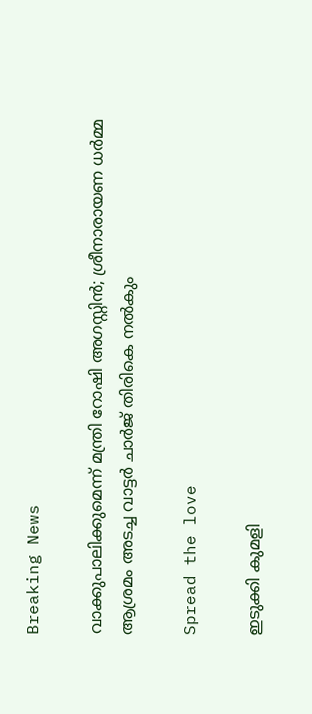Breaking News

വാക്കുപാലിക്കുമെന്ന് മന്ത്രി റോഷി അഗസ്റ്റിന്‍; ശ്രീനാരായണ ധര്‍മ്മ ആശ്രമം അടച്ച വാട്ടര്‍ ചാര്‍ജ് തിരികെ നല്‍കും

Spread the love

ഇടുക്കി കുമളി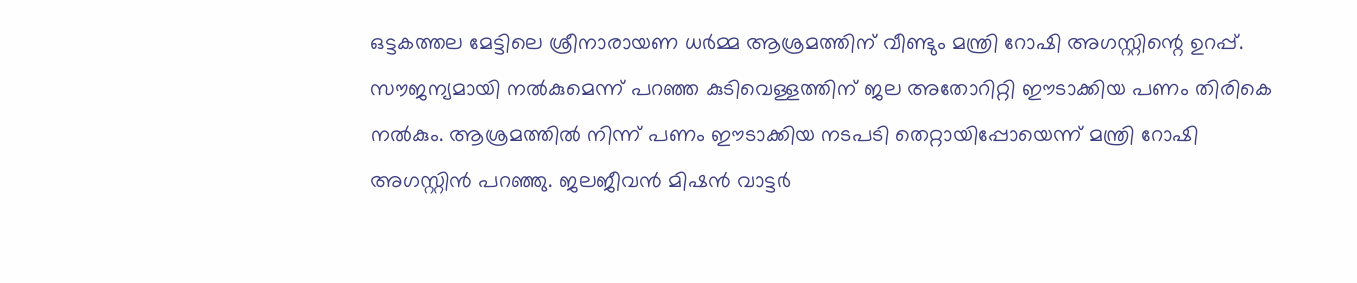ഒട്ടകത്തല മേട്ടിലെ ശ്രീനാരായണ ധര്‍മ്മ ആശ്രമത്തിന് വീണ്ടും മന്ത്രി റോഷി അഗസ്റ്റിന്റെ ഉറപ്പ്. സൗജന്യമായി നല്‍കുമെന്ന് പറഞ്ഞ കുടിവെള്ളത്തിന് ജല അതോറിറ്റി ഈടാക്കിയ പണം തിരികെ നല്‍കും. ആശ്രമത്തില്‍ നിന്ന് പണം ഈടാക്കിയ നടപടി തെറ്റായിപ്പോയെന്ന് മന്ത്രി റോഷി അഗസ്റ്റിന്‍ പറഞ്ഞു. ജലജീവന്‍ മിഷന്‍ വാട്ടര്‍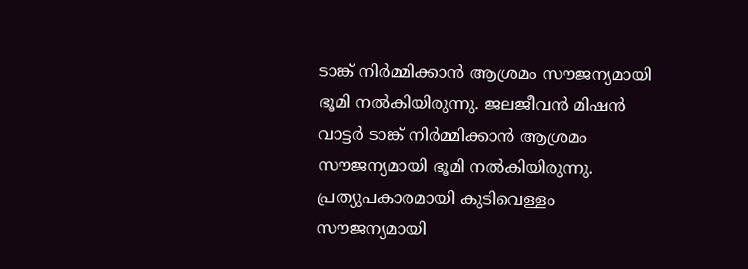ടാങ്ക് നിര്‍മ്മിക്കാന്‍ ആശ്രമം സൗജന്യമായി ഭൂമി നല്‍കിയിരുന്നു. ജലജീവന്‍ മിഷന്‍ വാട്ടര്‍ ടാങ്ക് നിര്‍മ്മിക്കാന്‍ ആശ്രമം സൗജന്യമായി ഭൂമി നല്‍കിയിരുന്നു. പ്രത്യുപകാരമായി കുടിവെള്ളം സൗജന്യമായി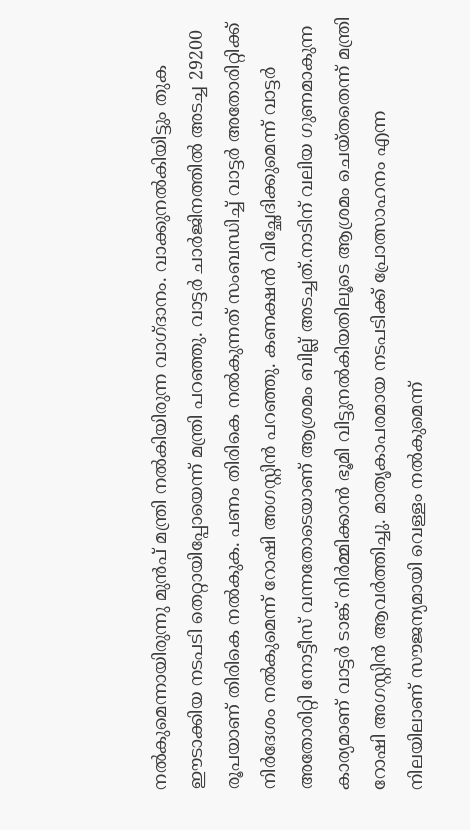നല്‍കുമെന്നായിരുന്നു മുന്‍പ് മന്ത്രി നല്‍കിയിരുന്ന വാഗ്ദാനം. വാക്കുനല്‍കിയിട്ടും തുക ഈടാക്കിയ നടപടി തെറ്റായിപ്പോയെന്ന് മന്ത്രി പറഞ്ഞു. വാട്ടര്‍ ചാര്‍ജിനത്തില്‍ അടച്ച 29200 രൂപയാണ് തിരികെ നല്‍കുക. പണം തിരികെ നല്‍കുന്നത് സംബന്ധിച്ച് വാട്ടര്‍ അതോരിറ്റിക്ക് നിര്‍ദേശം നല്‍കുമെന്ന് റോഷി അഗസ്റ്റിന്‍ പറഞ്ഞു. കണക്ഷന്‍ വിച്ഛേദിക്കുമെന്ന് വാട്ടര്‍ അതോരിറ്റി നോട്ടീസ് വന്നതോടെയാണ് ആശ്രമം ബില്ല് അടച്ചത്.നാടിന് വലിയ ഗുണമാകുന്ന കാര്യമാണ് വാട്ടര്‍ ടാങ്ക് നിര്‍മ്മിക്കാന്‍ ഭൂമി വിട്ടുനല്‍കിയതിലൂടെ ആശ്രമം ചെയ്തതെന്ന് മന്ത്രി റോഷി അഗസ്റ്റിന്‍ ആവര്‍ത്തിച്ചു. മാതൃകാപരമായ നടപടിക്ക് പ്രോത്സാഹനം എന്ന നിലയിലാണ് സൗജന്യമായി വെള്ളം നല്‍കുമെന്ന്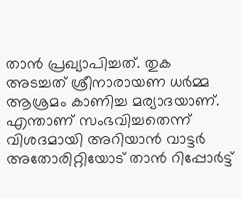താന്‍ പ്രഖ്യാപിച്ചത്. തുക അടച്ചത് ശ്രീനാരായണ ധര്‍മ്മ ആശ്രമം കാണിച്ച മര്യാദയാണ്. എന്താണ് സംഭവിച്ചതെന്ന് വിശദമായി അറിയാന്‍ വാട്ടര്‍ അതോരിറ്റിയോട് താന്‍ റിപ്പോര്‍ട്ട്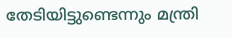തേടിയിട്ടുണ്ടെന്നും മന്ത്രി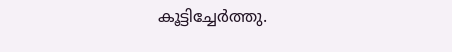കൂട്ടിച്ചേര്‍ത്തു.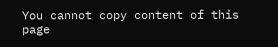You cannot copy content of this page